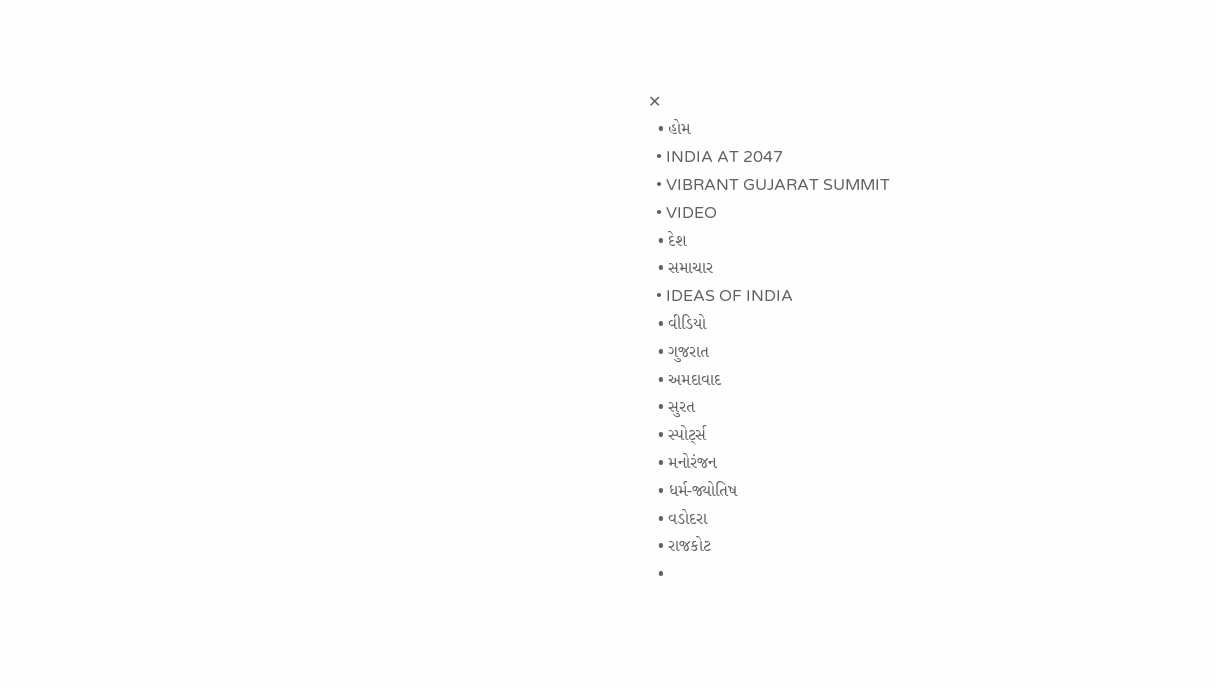✕
  • હોમ
  • INDIA AT 2047
  • VIBRANT GUJARAT SUMMIT
  • VIDEO
  • દેશ
  • સમાચાર
  • IDEAS OF INDIA
  • વીડિયો
  • ગુજરાત
  • અમદાવાદ
  • સુરત
  • સ્પોર્ટ્સ
  • મનોરંજન
  • ધર્મ-જ્યોતિષ
  • વડોદરા
  • રાજકોટ
  •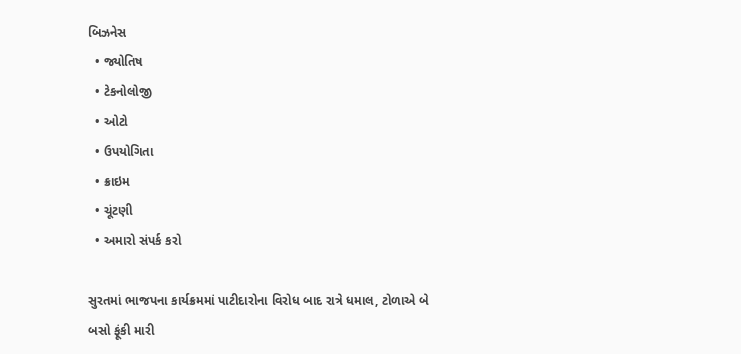બિઝનેસ
  • જ્યોતિષ
  • ટેકનોલોજી
  • ઓટો
  • ઉપયોગિતા
  • ક્રાઇમ
  • ચૂંટણી
  • અમારો સંપર્ક કરો

સુરતમાં ભાજપના કાર્યક્રમમાં પાટીદારોના વિરોધ બાદ રાત્રે ધમાલ, ટોળાએ બે બસો ફૂંકી મારી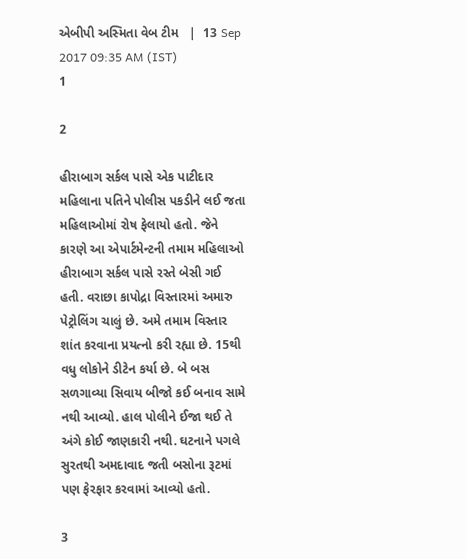એબીપી અસ્મિતા વેબ ટીમ   |  13 Sep 2017 09:35 AM (IST)
1

2

હીરાબાગ સર્કલ પાસે એક પાટીદાર મહિલાના પતિને પોલીસ પકડીને લઈ જતા મહિલાઓમાં રોષ ફેલાયો હતો. જેને કારણે આ એપાર્ટમેન્ટની તમામ મહિલાઓ હીરાબાગ સર્કલ પાસે રસ્તે બેસી ગઈ હતી. વરાછા કાપોદ્રા વિસ્તારમાં અમારુ પેટ્રોલિંગ ચાલું છે. અમે તમામ વિસ્તાર શાંત કરવાના પ્રયત્નો કરી રહ્યા છે. 15થી વધુ લોકોને ડીટેન કર્યા છે. બે બસ સળગાવ્યા સિવાય બીજો કઈ બનાવ સામે નથી આવ્યો. હાલ પોલીને ઈજા થઈ તે અંગે કોઈ જાણકારી નથી. ઘટનાને પગલે સુરતથી અમદાવાદ જતી બસોના રૂટમાં પણ ફેરફાર કરવામાં આવ્યો હતો.

3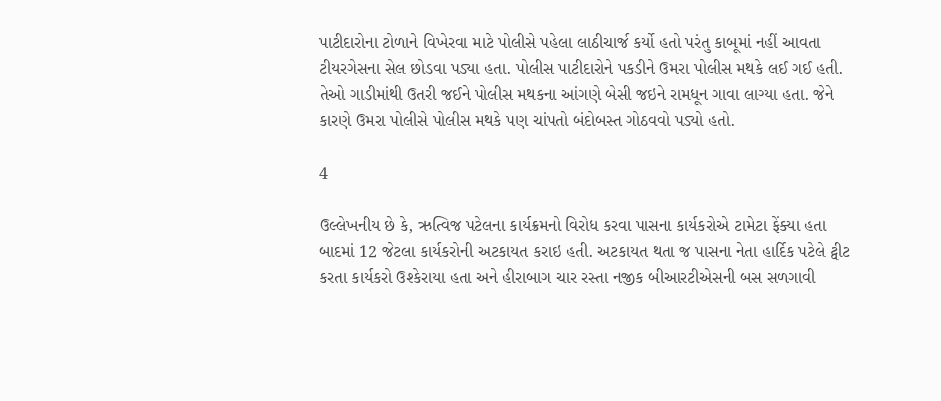પાટીદારોના ટોળાને વિખેરવા માટે પોલીસે પહેલા લાઠીચાર્જ કર્યો હતો પરંતુ કાબૂમાં નહીં આવતા ટીયરગેસના સેલ છોડવા પડ્યા હતા. પોલીસ પાટીદારોને પકડીને ઉમરા પોલીસ મથકે લઈ ગઈ હતી. તેઓ ગાડીમાંથી ઉતરી જઈને પોલીસ મથકના આંગણે બેસી જઇને રામધૂન ગાવા લાગ્યા હતા. જેને કારણે ઉમરા પોલીસે પોલીસ મથકે પણ ચાંપતો બંદોબસ્ત ગોઠવવો પડ્યો હતો.

4

ઉલ્લેખનીય છે કે, ઋત્વિજ પટેલના કાર્યક્રમનો વિરોધ કરવા પાસના કાર્યકરોએ ટામેટા ફેંક્યા હતા બાદમાં 12 જેટલા કાર્યકરોની અટકાયત કરાઇ હતી. અટકાયત થતા જ પાસના નેતા હાર્દિક પટેલે ટ્વીટ કરતા કાર્યકરો ઉશ્કેરાયા હતા અને હીરાબાગ ચાર રસ્તા નજીક બીઆરટીએસની બસ સળગાવી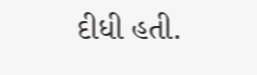દીધી હતી.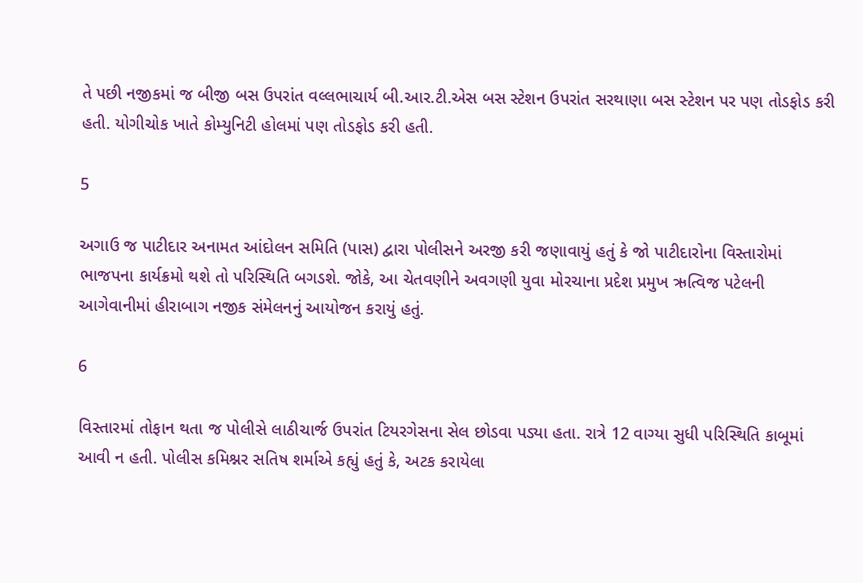તે પછી નજીકમાં જ બીજી બસ ઉપરાંત વલ્લભાચાર્ય બી.આર.ટી.એસ બસ સ્ટેશન ઉપરાંત સરથાણા બસ સ્ટેશન પર પણ તોડફોડ કરી હતી. યોગીચોક ખાતે કોમ્યુનિટી હોલમાં પણ તોડફોડ કરી હતી.

5

અગાઉ જ પાટીદાર અનામત આંદોલન સમિતિ (પાસ) દ્વારા પોલીસને અરજી કરી જણાવાયું હતું કે જો પાટીદારોના વિસ્તારોમાં ભાજપના કાર્યક્રમો થશે તો પરિસ્થિતિ બગડશે. જોકે, આ ચેતવણીને અવગણી યુવા મોરચાના પ્રદેશ પ્રમુખ ઋત્વિજ પટેલની આગેવાનીમાં હીરાબાગ નજીક સંમેલનનું આયોજન કરાયું હતું.

6

વિસ્તારમાં તોફાન થતા જ પોલીસે લાઠીચાર્જ ઉપરાંત ટિયરગેસના સેલ છોડવા પડ્યા હતા. રાત્રે 12 વાગ્યા સુધી પરિસ્થિતિ કાબૂમાં આવી ન હતી. પોલીસ કમિશ્નર સતિષ શર્માએ કહ્યું હતું કે, અટક કરાયેલા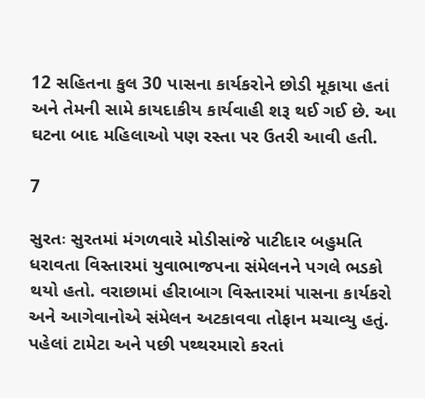12 સહિતના કુલ 30 પાસના કાર્યકરોને છોડી મૂકાયા હતાં અને તેમની સામે કાયદાકીય કાર્યવાહી શરૂ થઈ ગઈ છે. આ ઘટના બાદ મહિલાઓ પણ રસ્તા પર ઉતરી આવી હતી.

7

સુરતઃ સુરતમાં મંગળવારે મોડીસાંજે પાટીદાર બહુમતિ ધરાવતા વિસ્તારમાં યુવાભાજપના સંમેલનને પગલે ભડકો થયો હતો. વરાછામાં હીરાબાગ વિસ્તારમાં પાસના કાર્યકરો અને આગેવાનોએ સંમેલન અટકાવવા તોફાન મચાવ્યુ હતું. પહેલાં ટામેટા અને પછી પથ્થરમારો કરતાં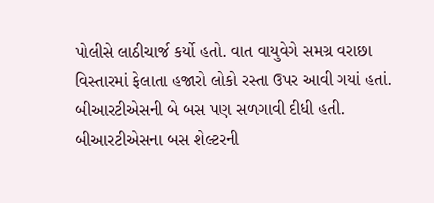પોલીસે લાઠીચાર્જ કર્યો હતો. વાત વાયુવેગે સમગ્ર વરાછા વિસ્તારમાં ફેલાતા હજારો લોકો રસ્તા ઉપર આવી ગયાં હતાં. બીઆરટીએસની બે બસ પણ સળગાવી દીધી હતી. બીઆરટીએસના બસ શેલ્ટરની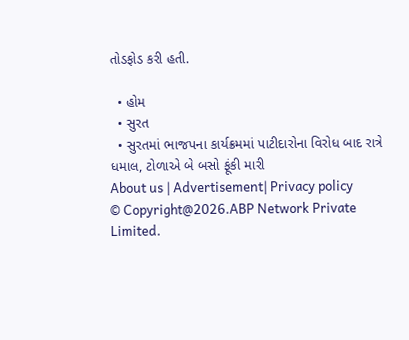તોડફોડ કરી હતી.

  • હોમ
  • સુરત
  • સુરતમાં ભાજપના કાર્યક્રમમાં પાટીદારોના વિરોધ બાદ રાત્રે ધમાલ, ટોળાએ બે બસો ફૂંકી મારી
About us | Advertisement| Privacy policy
© Copyright@2026.ABP Network Private Limited.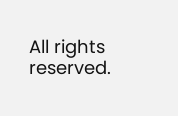All rights reserved.